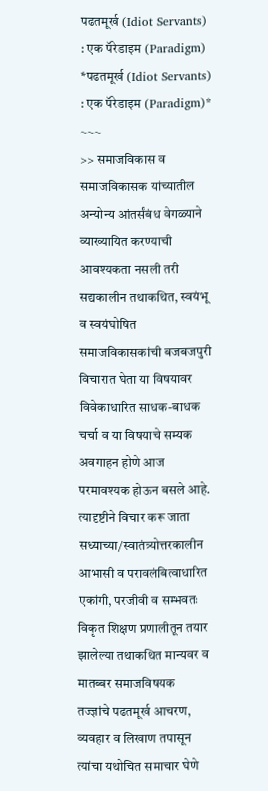पढतमूर्ख (Idiot Servants) : एक पॅरेडाइम (Paradigm)
*पढतमूर्ख (Idiot Servants) : एक पॅरेडाइम (Paradigm)*
~~~
>> समाजविकास व समाजविकासक यांच्यातील अन्योन्य आंतर्संबंध वेगळ्याने व्याख्यायित करण्याची आवश्यकता नसली तरी सद्यकालीन तथाकथित, स्वयंभू व स्वयंघोषित समाजविकासकांची बजबजपुरी विचारात घेता या विषयावर विवेकाधारित साधक-बाधक चर्चा व या विषयाचे सम्यक अवगाहन होणे आज परमावश्यक होऊन बसले आहे. त्यादृष्टीने विचार करू जाता सध्याच्या/स्वातंत्र्योत्तरकालीन आभासी व परावलंबित्वाधारित एकांगी, परजीवी व सम्भवतः विकृत शिक्षण प्रणालीतून तयार झालेल्या तथाकथित मान्यवर व मातब्बर समाजविषयक तज्ज्ञांचे पढतमूर्ख आचरण, व्यवहार व लिखाण तपासून त्यांचा यथोचित समाचार घेणे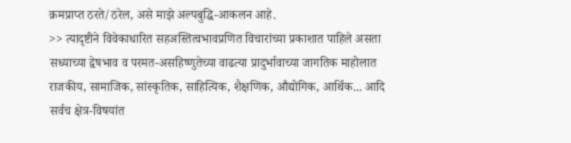क्रमप्राप्त ठरते/ठरेल, असे माझे अल्पबुद्धि-आकलन आहे.
>> त्यादृष्टीने विवेकाधारित सहअस्तित्वभावप्रणित विचारांच्या प्रकाशात पाहिले असता सध्याच्या द्वेषभाव व परमत-असहिष्णुतेच्या वाढत्या प्रादुर्भावाच्या जागतिक माहोलात राजकीय, सामाजिक, सांस्कृतिक, साहित्यिक, शैक्षणिक, औद्योगिक, आर्थिक... आदि सर्वच क्षेत्र-विषयांत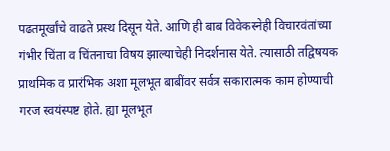पढतमूर्खांचे वाढते प्रस्थ दिसून येते. आणि ही बाब विवेकस्नेही विचारवंतांच्या गंभीर चिंता व चिंतनाचा विषय झाल्याचेही निदर्शनास येते. त्यासाठी तद्विषयक प्राथमिक व प्रारंभिक अशा मूलभूत बाबींवर सर्वत्र सकारात्मक काम होण्याची गरज स्वयंस्पष्ट होते. ह्या मूलभूत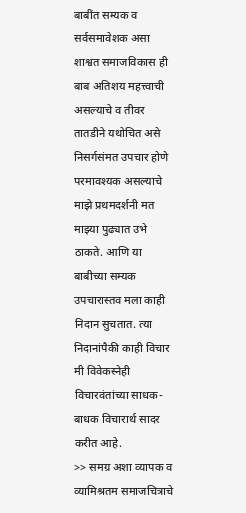बाबींत सम्यक व सर्वसमावेशक असा शाश्वत समाजविकास ही बाब अतिशय महत्त्वाची असल्याचे व तीवर तातडीने यथोचित असे निसर्गसंमत उपचार होणे परमावश्यक असल्याचे माझे प्रथमदर्शनी मत माझ्या पुढ्यात उभे ठाकते. आणि या बाबीच्या सम्यक उपचारास्तव मला काही निदान सुचतात. त्या निदानांपैकी काही विचार मी विवेकस्नेही विचारवंतांच्या साधक-बाधक विचारार्थ सादर करीत आहे.
>> समग्र अशा व्यापक व व्यामिश्रतम समाजचित्राचे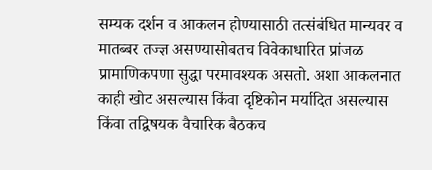सम्यक दर्शन व आकलन होण्यासाठी तत्संबंधित मान्यवर व मातब्बर तज्ज्ञ असण्यासोबतच विवेकाधारित प्रांजळ प्रामाणिकपणा सुद्धा परमावश्यक असतो. अशा आकलनात काही खोट असल्यास किंवा दृष्टिकोन मर्यादित असल्यास किंवा तद्विषयक वैचारिक बैठकच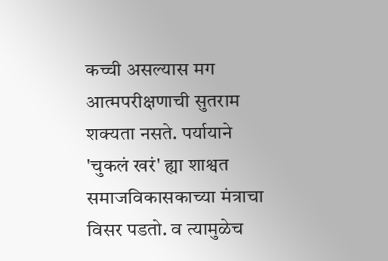कच्ची असल्यास मग आत्मपरीक्षणाची सुतराम शक्यता नसते. पर्यायाने 'चुकलं खरं' ह्या शाश्वत समाजविकासकाच्या मंत्राचा विसर पडतो. व त्यामुळेच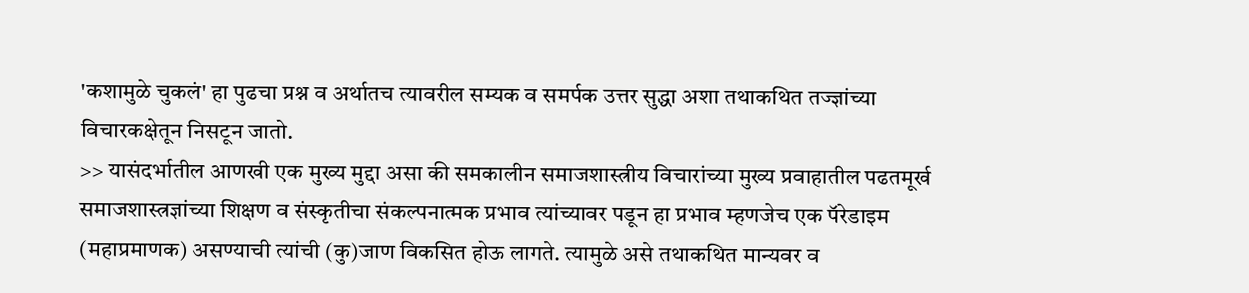'कशामुळे चुकलं' हा पुढचा प्रश्न व अर्थातच त्यावरील सम्यक व समर्पक उत्तर सुद्धा अशा तथाकथित तज्ज्ञांच्या विचारकक्षेतून निसटून जातो.
>> यासंदर्भातील आणखी एक मुख्य मुद्दा असा की समकालीन समाजशास्त्रीय विचारांच्या मुख्य प्रवाहातील पढतमूर्ख समाजशास्त्रज्ञांच्या शिक्षण व संस्कृतीचा संकल्पनात्मक प्रभाव त्यांच्यावर पडून हा प्रभाव म्हणजेच एक पॅरेडाइम (महाप्रमाणक) असण्याची त्यांची (कु)जाण विकसित होऊ लागते. त्यामुळे असे तथाकथित मान्यवर व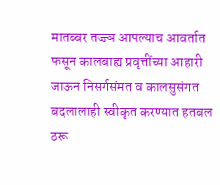मातब्बर तज्ज्ञ आपल्याच आवर्तात फसून कालबाह्य प्रवृत्तींच्या आहारी जाऊन निसर्गसंमत व कालसुसंगत बदलालाही स्वीकृत करण्यात हतबल ठरू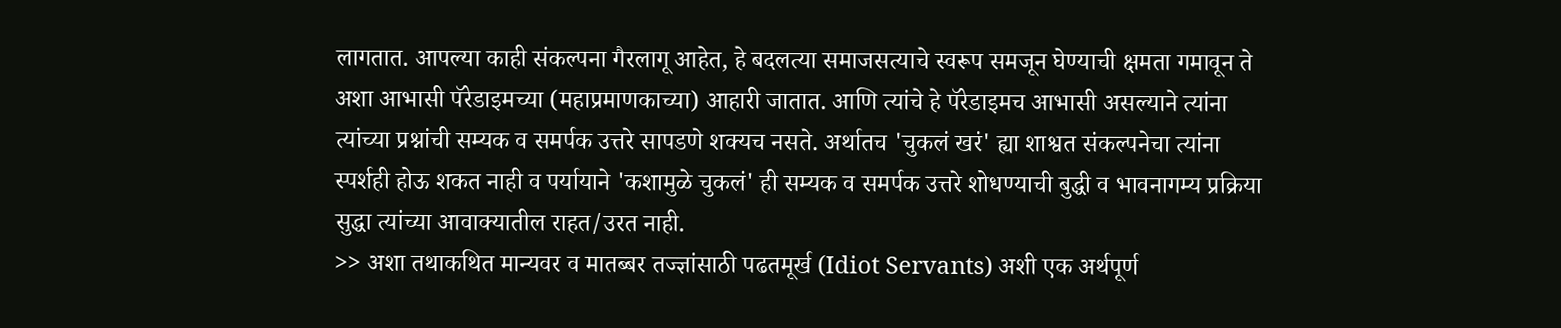लागतात. आपल्या काही संकल्पना गैरलागू आहेत, हे बदलत्या समाजसत्याचे स्वरूप समजून घेण्याची क्षमता गमावून ते अशा आभासी पॅरेडाइमच्या (महाप्रमाणकाच्या) आहारी जातात. आणि त्यांचे हे पॅरेडाइमच आभासी असल्याने त्यांना त्यांच्या प्रश्नांची सम्यक व समर्पक उत्तरे सापडणे शक्यच नसते. अर्थातच 'चुकलं खरं' ह्या शाश्वत संकल्पनेचा त्यांना स्पर्शही होऊ शकत नाही व पर्यायाने 'कशामुळे चुकलं' ही सम्यक व समर्पक उत्तरे शोधण्याची बुद्धी व भावनागम्य प्रक्रिया सुद्धा त्यांच्या आवाक्यातील राहत/उरत नाही.
>> अशा तथाकथित मान्यवर व मातब्बर तज्ज्ञांसाठी पढतमूर्ख (Idiot Servants) अशी एक अर्थपूर्ण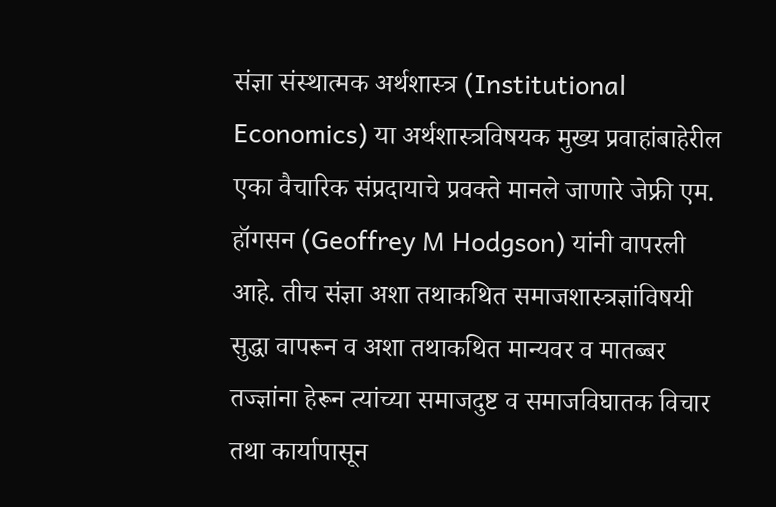संज्ञा संस्थात्मक अर्थशास्त्र (Institutional Economics) या अर्थशास्त्रविषयक मुख्य प्रवाहांबाहेरील एका वैचारिक संप्रदायाचे प्रवक्ते मानले जाणारे जेफ्री एम. हॉगसन (Geoffrey M Hodgson) यांनी वापरली आहे. तीच संज्ञा अशा तथाकथित समाजशास्त्रज्ञांविषयी सुद्धा वापरून व अशा तथाकथित मान्यवर व मातब्बर तज्ज्ञांना हेरून त्यांच्या समाजदुष्ट व समाजविघातक विचार तथा कार्यापासून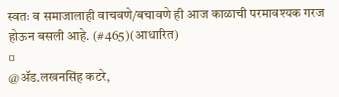स्वतः व समाजालाही वाचवणे/बचावणे ही आज काळाची परमावश्यक गरज होऊन बसली आहे. (#465)(आधारित)
¤
@ॲड.लखनसिंह कटरे,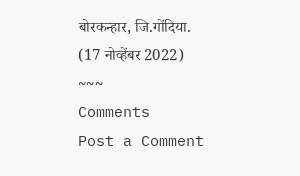बोरकन्हार, जि.गोंदिया.
(17 नोव्हेंबर 2022)
~~~
Comments
Post a Comment